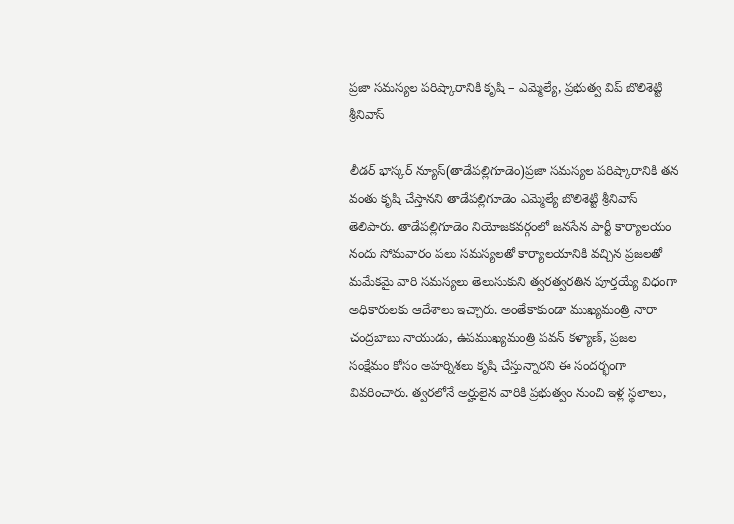ప్రజా సమస్యల పరిష్కారానికి కృషి – ఎమ్మెల్యే, ప్రభుత్వ విప్ బొలిశెట్టి శ్రీనివాస్

లీడర్ భాస్కర్ న్యూస్(తాడేపల్లిగూడెం)ప్రజా సమస్యల పరిష్కారానికి తన వంతు కృషి చేస్తానని తాడేపల్లిగూడెం ఎమ్మెల్యే బొలిశెట్టి శ్రీనివాస్ తెలిపారు. తాడేపల్లిగూడెం నియోజకవర్గంలో జనసేన పార్టీ కార్యాలయం నందు సోమవారం పలు సమస్యలతో కార్యాలయానికి వచ్చిన ప్రజలతో మమేకమై వారి సమస్యలు తెలుసుకుని త్వరత్వరతిన పూర్తయ్యే విధంగా అధికారులకు ఆదేశాలు ఇచ్చారు. అంతేకాకుండా ముఖ్యమంత్రి నారా చంద్రబాబు నాయుడు, ఉపముఖ్యమంత్రి పవన్ కళ్యాణ్, ప్రజల సంక్షేమం కోసం అహర్నిశలు కృషి చేస్తున్నారని ఈ సందర్భంగా వివరించారు. త్వరలోనే అర్హులైన వారికి ప్రభుత్వం నుంచి ఇళ్ల స్థలాలు,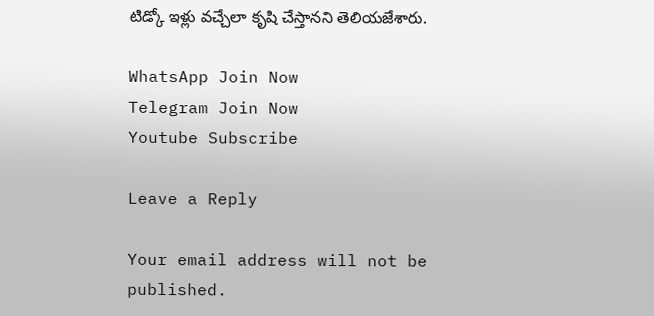టిడ్కో ఇళ్లు వచ్చేలా కృషి చేస్తానని తెలియజేశారు.

WhatsApp Join Now
Telegram Join Now
Youtube Subscribe

Leave a Reply

Your email address will not be published.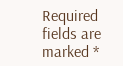Required fields are marked *